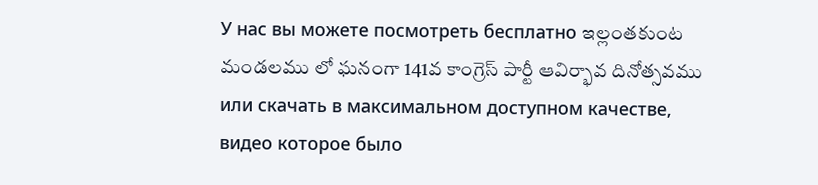У нас вы можете посмотреть бесплатно ఇల్లంతకుంట మండలము లో ఘనంగా 141వ కాంగ్రెస్ పార్టీ ఆవిర్భావ దినోత్సవము или скачать в максимальном доступном качестве, видео которое было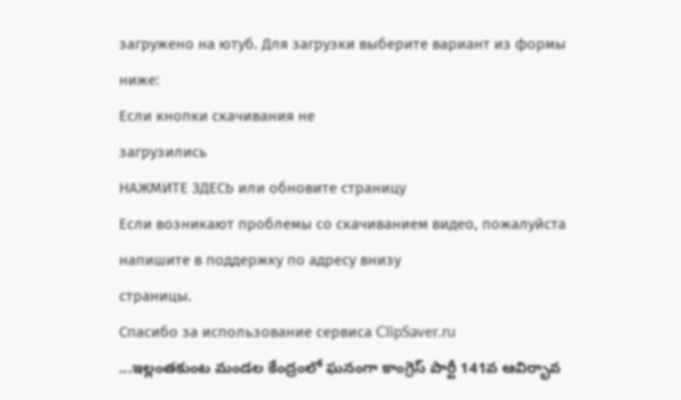загружено на ютуб. Для загрузки выберите вариант из формы ниже:
Если кнопки скачивания не
загрузились
НАЖМИТЕ ЗДЕСЬ или обновите страницу
Если возникают проблемы со скачиванием видео, пожалуйста напишите в поддержку по адресу внизу
страницы.
Спасибо за использование сервиса ClipSaver.ru
...ఇల్లంతకుంట మండల కేంద్రంలో ఘనంగా కాంగ్రెస్ పార్టీ 141వ ఆవిర్భావ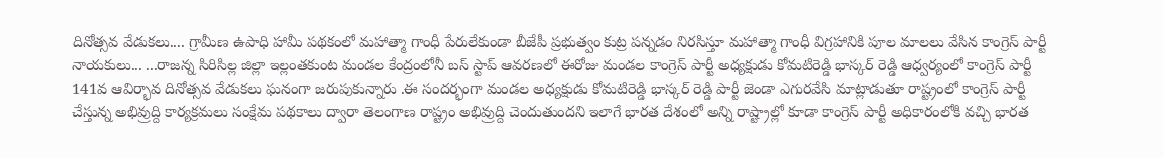దినోత్సవ వేడుకలు.... గ్రామీణ ఉపాధి హామీ పథకంలో మహాత్మా గాంధీ పేరులేకుండా బీజేపీ ప్రభుత్వం కుట్ర పన్నడం నిరసిస్తూ మహాత్మా గాంధీ విగ్రహానికి పూల మాలలు వేసిన కాంగ్రెస్ పార్టీ నాయకులు... ...రాజన్న సిరిసిల్ల జిల్లా ఇల్లంతకుంట మండల కేంద్రంలోనీ బస్ స్టాప్ ఆవరణలో ఈరోజు మండల కాంగ్రెస్ పార్టీ అధ్యక్షుడు కోమటిరెడ్డి భాస్కర్ రెడ్డి ఆధ్వర్యంలో కాంగ్రెస్ పార్టీ 141వ ఆవిర్భావ దినోత్సవ వేడుకలు ఘనంగా జరుపుకున్నారు .ఈ సందర్భంగా మండల అధ్యక్షుడు కోమటిరెడ్డి భాస్కర్ రెడ్డి పార్టీ జెండా ఎగురవేసి మాట్లాడుతూ రాష్ట్రంలో కాంగ్రెస్ పార్టీ చేస్తున్న అభివ్రుద్ది కార్యక్రమలు సంక్షేమ పథకాలు ద్వారా తెలంగాణ రాష్ట్రం అభివ్రుద్ది చెందుతుందని ఇలాగే భారత దేశంలో అన్ని రాష్ట్రాల్లో కూడా కాంగ్రెస్ పార్టీ అధికారంలోకి వచ్చి భారత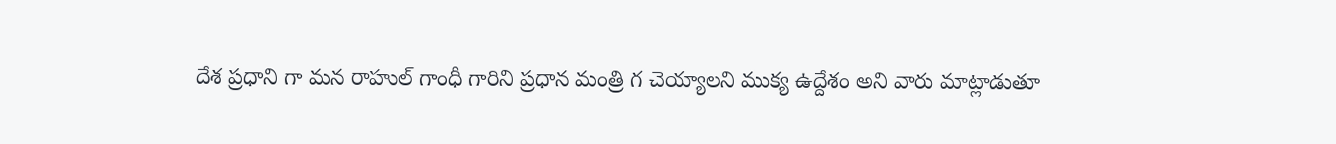దేశ ప్రధాని గా మన రాహుల్ గాంధీ గారిని ప్రధాన మంత్రి గ చెయ్యాలని ముక్య ఉద్దేశం అని వారు మాట్లాడుతూ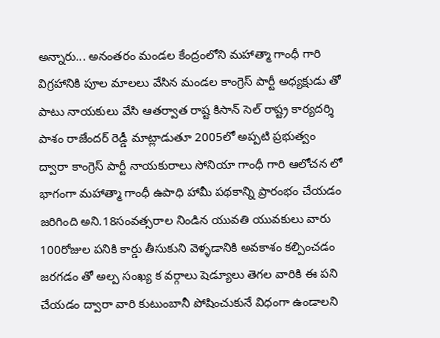అన్నారు... అనంతరం మండల కేంద్రంలోని మహాత్మా గాంధీ గారి విగ్రహానికి పూల మాలలు వేసిన మండల కాంగ్రెస్ పార్టీ అధ్యక్షుడు తో పాటు నాయకులు వేసి ఆతర్వాత రాష్ట కిసాన్ సెల్ రాష్ట్ర కార్యదర్శి పాశం రాజేందర్ రెడ్డీ మాట్లాడుతూ 2005లో అప్పటి ప్రభుత్వం ద్వారా కాంగ్రెస్ పార్టీ నాయకురాలు సోనియా గాంధీ గారి ఆలోచన లో భాగంగా మహాత్మా గాంధీ ఉపాధి హామీ పథకాన్ని ప్రారంభం చేయడం జరిగింది అని.18సంవత్సరాల నిండిన యువతి యువకులు వారు 100రోజుల పనికి కార్డు తీసుకుని వెళ్ళడానికి అవకాశం కల్పించడం జరగడం తో అల్ప సంఖ్య క వర్గాలు షెడ్యూలు తెగల వారికి ఈ పని చేయడం ద్వారా వారి కుటుంబానీ పోషించుకునే విధంగా ఉండాలని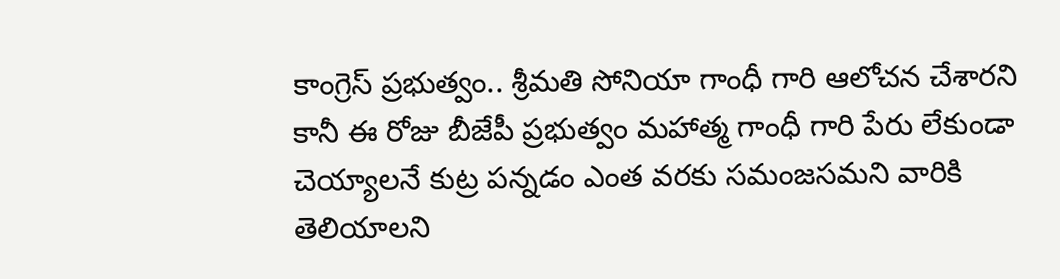కాంగ్రెస్ ప్రభుత్వం.. శ్రీమతి సోనియా గాంధీ గారి ఆలోచన చేశారని కానీ ఈ రోజు బీజేపీ ప్రభుత్వం మహాత్మ గాంధీ గారి పేరు లేకుండా చెయ్యాలనే కుట్ర పన్నడం ఎంత వరకు సమంజసమని వారికి తెలియాలని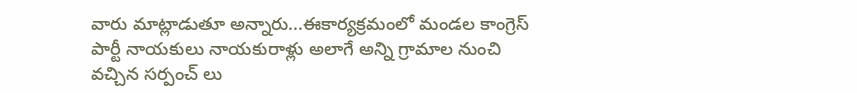వారు మాట్లాడుతూ అన్నారు...ఈకార్యక్రమంలో మండల కాంగ్రెస్ పార్టీ నాయకులు నాయకురాళ్లు అలాగే అన్ని గ్రామాల నుంచి వచ్చిన సర్పంచ్ లు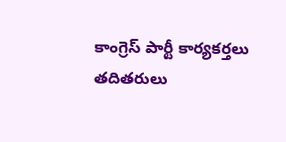కాంగ్రెస్ పార్టీ కార్యకర్తలు తదితరులు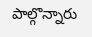పాల్గొన్నారు